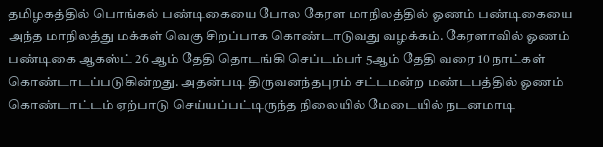தமிழகத்தில் பொங்கல் பண்டிகையை போல கேரள மாநிலத்தில் ஓணம் பண்டிகையை அந்த மாநிலத்து மக்கள் வெகு சிறப்பாக கொண்டாடுவது வழக்கம். கேரளாவில் ஓணம் பண்டிகை ஆகஸ்ட் 26 ஆம் தேதி தொடங்கி செப்டம்பர் 5ஆம் தேதி வரை 10 நாட்கள் கொண்டாடப்படுகின்றது. அதன்படி திருவனந்தபுரம் சட்டமன்ற மண்டபத்தில் ஓணம் கொண்டாட்டம் ஏற்பாடு செய்யப்பட்டிருந்த நிலையில் மேடையில் நடனமாடி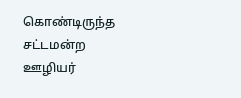கொண்டிருந்த சட்டமன்ற ஊழியர்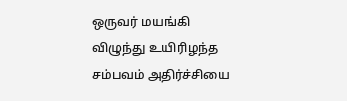ஒருவர் மயங்கி விழுந்து உயிரிழந்த சம்பவம் அதிர்ச்சியை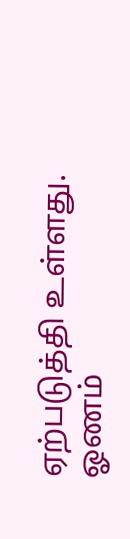ஏற்படுத்தி உள்ளது.
ஓணம்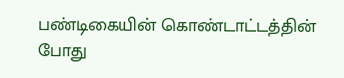பண்டிகையின் கொண்டாட்டத்தின் போது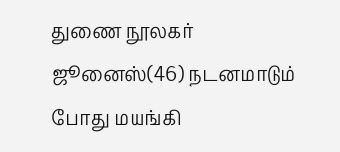துணை நூலகர் ஜூனைஸ்(46) நடனமாடும் போது மயங்கி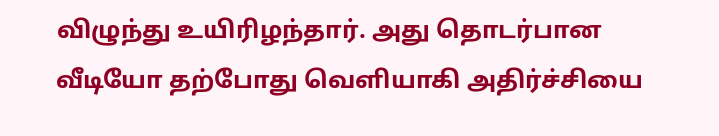விழுந்து உயிரிழந்தார். அது தொடர்பான வீடியோ தற்போது வெளியாகி அதிர்ச்சியை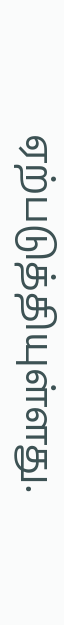ஏற்படுத்தியுள்ளது.